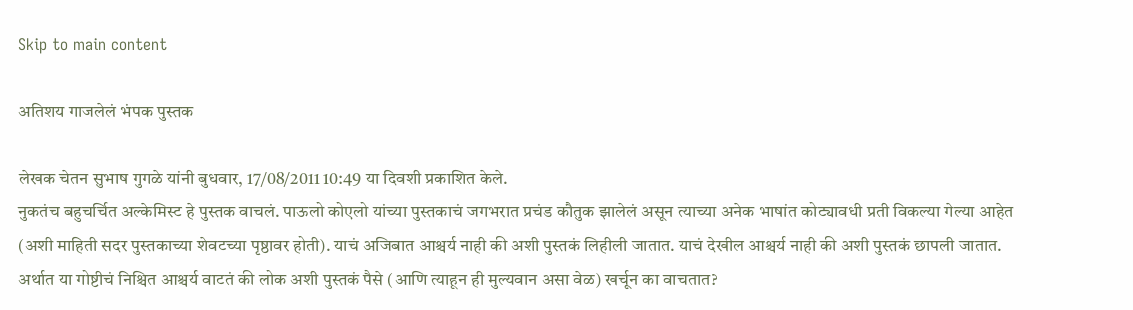Skip to main content

अतिशय गाजलेलं भंपक पुस्तक

लेखक चेतन सुभाष गुगळे यांनी बुधवार, 17/08/2011 10:49 या दिवशी प्रकाशित केले.
नुकतंच बहुचर्चित अल्केमिस्ट हे पुस्तक वाचलं. पाऊलो कोएलो यांच्या पुस्तकाचं जगभरात प्रचंड कौतुक झालेलं असून त्याच्या अनेक भाषांत कोट्यावधी प्रती विकल्या गेल्या आहेत (अशी माहिती सदर पुस्तकाच्या शेवटच्या पृष्ठावर होती). याचं अजिबात आश्चर्य नाही की अशी पुस्तकं लिहीली जातात. याचं देखील आश्चर्य नाही की अशी पुस्तकं छापली जातात. अर्थात या गोष्टीचं निश्चित आश्चर्य वाटतं की लोक अशी पुस्तकं पैसे (आणि त्याहून ही मुल्यवान असा वेळ) खर्चून का वाचतात?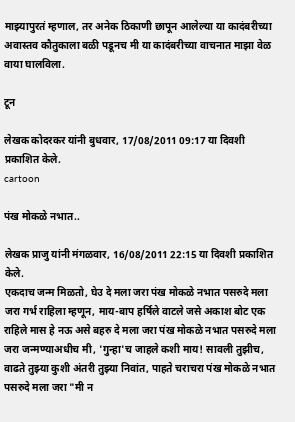माझ्यापुरतं म्हणाल, तर अनेक ठिकाणी छापून आलेल्या या कादंबरीच्या अवास्तव कौतुकाला बळी पडूनच मी या कादंबरीच्या वाचनात माझा वेळ वाया घालविला.

टून

लेखक कोदरकर यांनी बुधवार, 17/08/2011 09:17 या दिवशी प्रकाशित केले.
cartoon

पंख मोकळे नभात..

लेखक प्राजु यांनी मंगळवार, 16/08/2011 22:15 या दिवशी प्रकाशित केले.
एकदाच जन्म मिळतो, घेउ दे मला जरा पंख मोकळे नभात पसरुदे मला जरा गर्भ राहिला म्हणून, माय-बाप हर्षिले वाटले जसे अकाश बोट एक राहिले मास हे नऊ असे बहरु दे मला जरा पंख मोकळे नभात पसरुदे मला जरा जन्मण्याअधीच मी, 'गुन्हा'च जाहले कशी माय! सावली तुझीच, वाढते तुझ्या कुशी अंतरी तुझ्या निवांत, पाहते चराचरा पंख मोकळे नभात पसरुदे मला जरा "मी न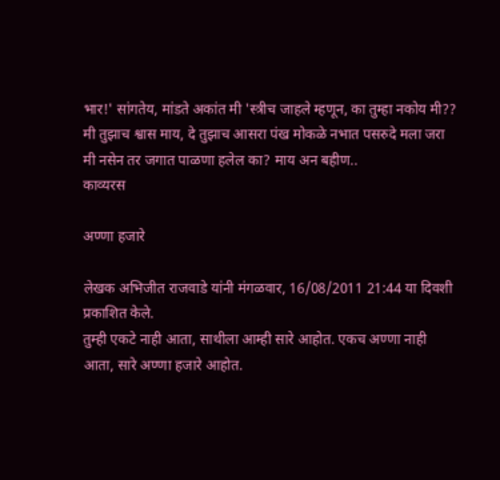भार!' सांगतेय, मांडते अकांत मी 'स्त्रीच जाहले म्हणून, का तुम्हा नकोय मी?? मी तुझाच श्वास माय, दे तुझाच आसरा पंख मोकळे नभात पसरुदे मला जरा मी नसेन तर जगात पाळणा हलेल का? माय अन बहीण..
काव्यरस

अण्णा हजारे

लेखक अभिजीत राजवाडे यांनी मंगळवार, 16/08/2011 21:44 या दिवशी प्रकाशित केले.
तुम्ही एकटे नाही आता, साथीला आम्ही सारे आहोत. एकच अण्णा नाही आता, सारे अण्णा हजारे आहोत.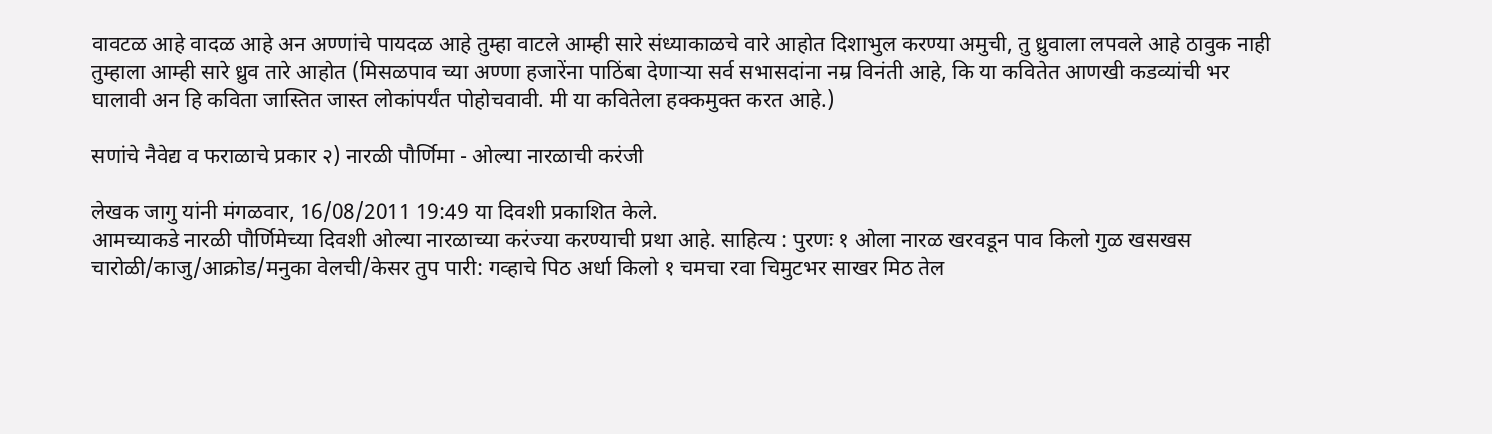वावटळ आहे वादळ आहे अन अण्णांचे पायदळ आहे तुम्हा वाटले आम्ही सारे संध्याकाळचे वारे आहोत दिशाभुल करण्या अमुची, तु ध्रुवाला लपवले आहे ठावुक नाही तुम्हाला आम्ही सारे ध्रुव तारे आहोत (मिसळपाव च्या अण्णा हजारेंना पाठिंबा देणार्‍या सर्व सभासदांना नम्र विनंती आहे, कि या कवितेत आणखी कडव्यांची भर घालावी अन हि कविता जास्तित जास्त लोकांपर्यंत पोहोचवावी. मी या कवितेला हक्कमुक्त करत आहे.)

सणांचे नैवेद्य व फराळाचे प्रकार २) नारळी पौर्णिमा - ओल्या नारळाची करंजी

लेखक जागु यांनी मंगळवार, 16/08/2011 19:49 या दिवशी प्रकाशित केले.
आमच्याकडे नारळी पौर्णिमेच्या दिवशी ओल्या नारळाच्या करंज्या करण्याची प्रथा आहे. साहित्य : पुरणः १ ओला नारळ खरवडून पाव किलो गुळ खसखस चारोळी/काजु/आक्रोड/मनुका वेलची/केसर तुप पारी: गव्हाचे पिठ अर्धा किलो १ चमचा रवा चिमुटभर साखर मिठ तेल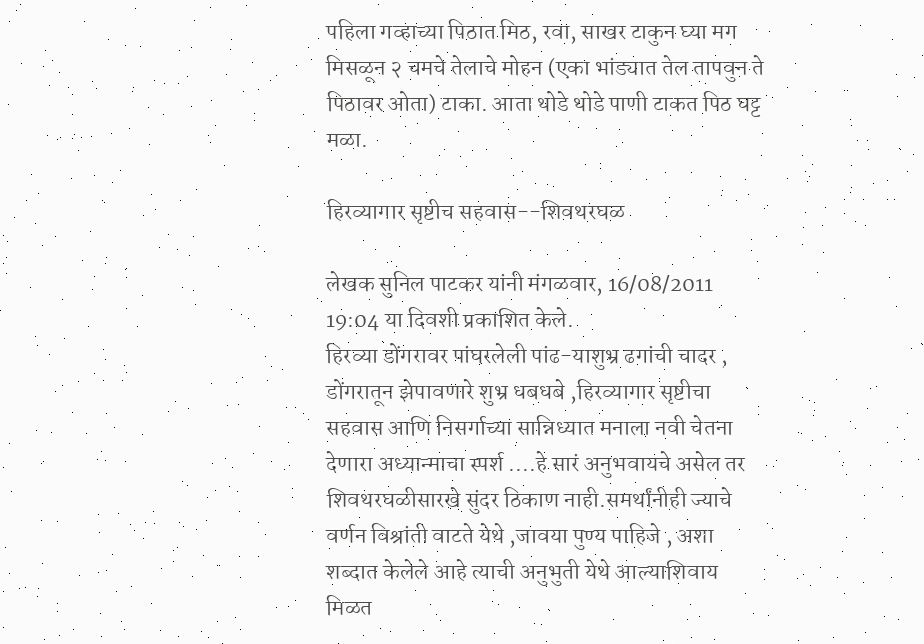पहिला गव्हाच्या पिठात मिठ, रवा, साखर टाकुन घ्या मग मिसळून २ चमचे तेलाचे मोहन (एका भांड्यात तेल तापवुन ते पिठावर ओता) टाका. आता थोडे थोडे पाणी टाकत पिठ घट्ट मळा.

हिरव्यागार सृष्टीच सहवास--शिवथरघळ

लेखक सुनिल पाटकर यांनी मंगळवार, 16/08/2011 19:04 या दिवशी प्रकाशित केले.
हिरव्या डोंगरावर पांघरलेली पांढ-याशुभ्र ढगांची चादर , डोंगरातून झेपावणारे शुभ्र धबधबे ,हिरव्यागार सृष्टीचा सहवास आणि निसर्गाच्या सान्निध्यात मनाला नवी चेतना देणारा अध्यान्माचा स्पर्श ....हे सारं अनुभवायचे असेल तर शिवथरघळीसारखे सुंदर ठिकाण नाही.समर्थांनीही ज्याचे वर्णन विश्रांती वाटते येथे ,जावया पुण्य पाहिजे , अशा शब्दात केलेले आहे त्याची अनुभुती येथे आल्याशिवाय मिळत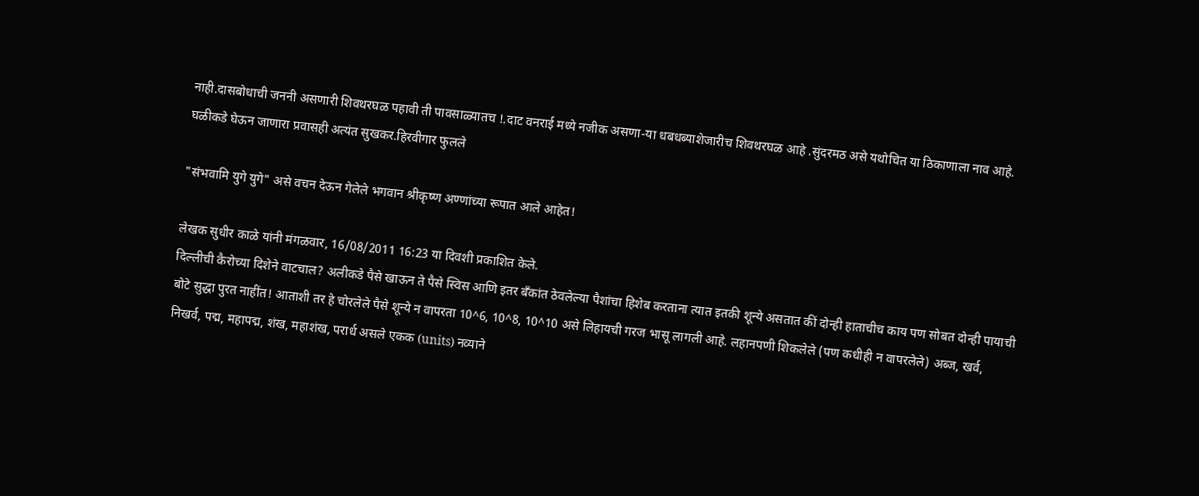नाही.दासबोधाची जननी असणारी शिवथरघळ पहावी ती पावसाळ्यातच !.दाट वनराई मध्ये नजीक असणा-या धबधब्याशेजारीच शिवथरघळ आहे .सुंदरमठ असे यथोचित या ठिकाणाला नाव आहे. घळीकडे घेऊन जाणारा प्रवासही अत्यंत सुखकर.हिरवीगार फुलले

"संभवामि युगे युगे" असे वचन देऊन गेलेले भगवान श्रीकृष्ण अण्णांच्या रूपात आले आहेत!

लेखक सुधीर काळे यांनी मंगळवार, 16/08/2011 16:23 या दिवशी प्रकाशित केले.
दिल्लीची कैरोच्या दिशेने वाटचाल? अलीकडे पैसे खाऊन ते पैसे स्विस आणि इतर बँकांत ठेवलेल्या पैशांचा हिशेब करताना त्यात इतकी शून्ये असतात कीं दोन्ही हाताचीच काय पण सोबत दोन्ही पायाची बोटे सुद्धा पुरत नाहींत! आताशी तर हे चोरलेले पैसे शून्ये न वापरता 10^6, 10^8, 10^10 असे लिहायची गरज भासू लागली आहे. लहानपणी शिकलेले (पण कधीही न वापरलेले) अब्ज, खर्व, निखर्व, पद्म, महापद्म, शंख, महाशंख, परार्ध असले एकक (units) नव्याने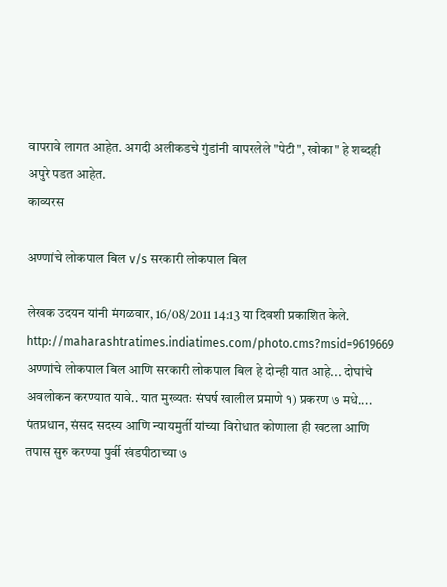वापरावे लागत आहेत. अगदी अलीकडचे गुंडांनी वापरलेले "पेटी", खोका" हे शब्दही अपुरे पडत आहेत.
काव्यरस

अण्णांचे लोकपाल बिल v/s सरकारी लोकपाल बिल

लेखक उदयन यांनी मंगळवार, 16/08/2011 14:13 या दिवशी प्रकाशित केले.
http://maharashtratimes.indiatimes.com/photo.cms?msid=9619669 अण्णांचे लोकपाल बिल आणि सरकारी लोकपाल बिल हे दोन्ही यात आहे... दोघांचे अवलोकन करण्यात यावे.. यात मुख्यतः संघर्ष खालील प्रमाणे १) प्रकरण ७ मधे.... पंतप्रधान, संसद सदस्य आणि न्यायमुर्ती यांच्या विरोधात कोणाला ही खटला आणि तपास सुरु करण्या पुर्वी खंडपीठाच्या ७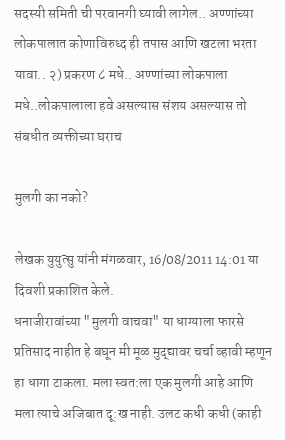सदस्यी समिती ची परवानगी घ्यावी लागेल.. अण्णांच्या लोकपालात कोणाविरुध्द ही तपास आणि खटला भरता यावा.. २) प्रकरण ८ मधे.. अण्णांच्या लोकपाला मधे..लोकपालाला हवे असल्यास संशय असल्यास तो संबधीत व्यक्तीच्या घराच

मुलगी का नको?

लेखक युयुत्सु यांनी मंगळवार, 16/08/2011 14:01 या दिवशी प्रकाशित केले.
धनाजीरावांच्या "मुलगी वाचवा" या धाग्याला फारसे प्रतिसाद नाहीत हे बघून मी मूळ मुद्द्यावर चर्चा व्हावी म्हणून हा धागा टाकला. मला स्वत:ला एक मुलगी आहे आणि मला त्याचे अजिबात दू:ख नाही. उलट कधी कधी (काही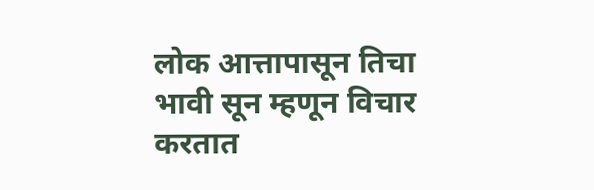लोक आत्तापासून तिचा भावी सून म्हणून विचार करतात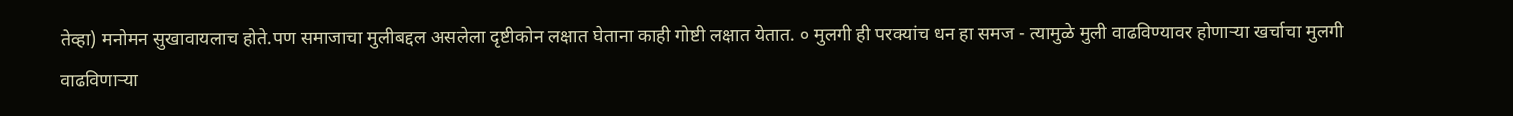तेव्हा) मनोमन सुखावायलाच होते.पण समाजाचा मुलीबद्दल असलेला दृष्टीकोन लक्षात घेताना काही गोष्टी लक्षात येतात. ० मुलगी ही परक्यांच धन हा समज - त्यामुळे मुली वाढविण्यावर होणार्‍या खर्चाचा मुलगी वाढविणार्‍या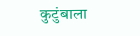कुटुंबाला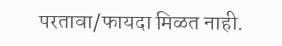परतावा/फायदा मिळत नाही.